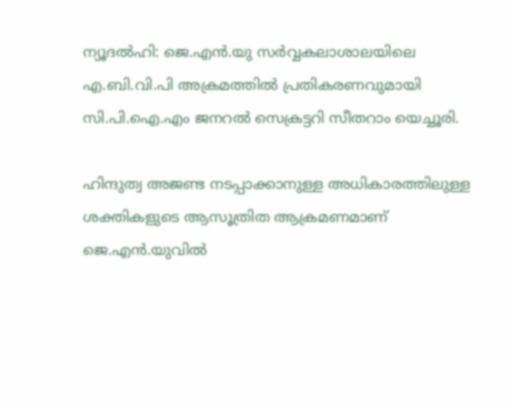ന്യൂദല്‍ഹി: ജെ.എന്‍.യു സര്‍വ്വകലാശാലയിലെ എ.ബി.വി.പി അക്രമത്തില്‍ പ്രതികരണവുമായി സി.പി.ഐ.എം ജനറൽ സെക്രട്ടറി സീതറാം യെച്ചൂരി.

ഹിന്ദുത്വ അജണ്ട നടപ്പാക്കാനുള്ള അധികാരത്തിലുള്ള ശക്തികളുടെ ആസൂത്രിത ആക്രമണമാണ് ജെ.എന്‍.യുവില്‍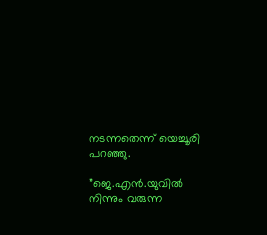നടന്നതെന്ന് യെച്ചൂരി പറഞ്ഞു.

”ജെ.എന്‍.യുവില്‍ നിന്നും വരുന്ന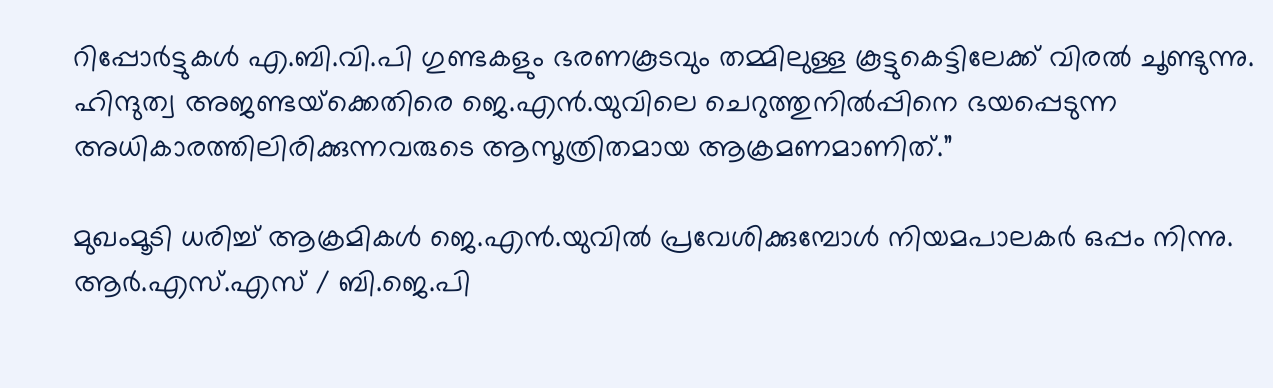റിപ്പോര്‍ട്ടുകള്‍ എ.ബി.വി.പി ഗുണ്ടകളും ഭരണകൂടവും തമ്മിലുള്ള കൂട്ടുകെട്ടിലേക്ക് വിരല്‍ ചൂണ്ടുന്നു. ഹിന്ദുത്വ അജണ്ടയ്‌ക്കെതിരെ ജെ.എന്‍.യുവിലെ ചെറുത്തുനില്‍പ്പിനെ ഭയപ്പെടുന്ന അധികാരത്തിലിരിക്കുന്നവരുടെ ആസൂത്രിതമായ ആക്രമണമാണിത്.”

മുഖംമൂടി ധരിച്ച് ആക്രമികള്‍ ജെ.എന്‍.യുവില്‍ പ്രവേശിക്കുമ്പോള്‍ നിയമപാലകര്‍ ഒപ്പം നിന്നു. ആര്‍.എസ്.എസ് / ബി.ജെ.പി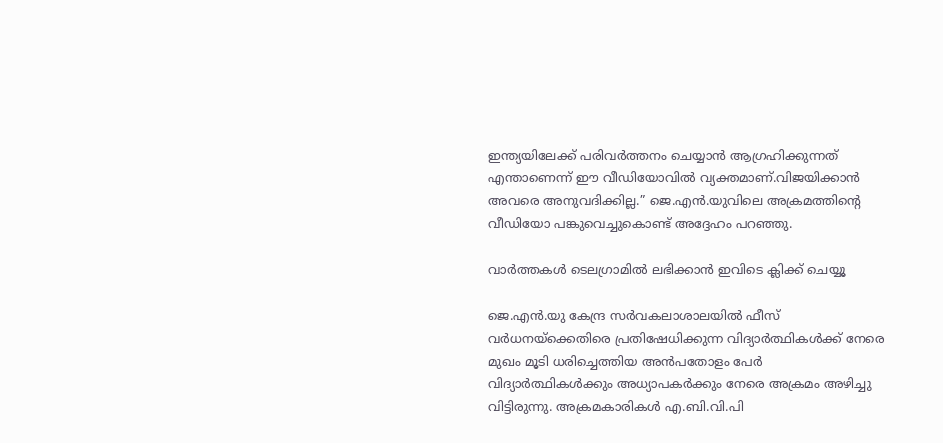ഇന്ത്യയിലേക്ക് പരിവര്‍ത്തനം ചെയ്യാന്‍ ആഗ്രഹിക്കുന്നത് എന്താണെന്ന് ഈ വീഡിയോവില്‍ വ്യക്തമാണ്.വിജയിക്കാന്‍ അവരെ അനുവദിക്കില്ല.” ജെ.എന്‍.യുവിലെ അക്രമത്തിന്റെ വീഡിയോ പങ്കുവെച്ചുകൊണ്ട് അദ്ദേഹം പറഞ്ഞു.

വാര്‍ത്തകള്‍ ടെലഗ്രാമില്‍ ലഭിക്കാന്‍ ഇവിടെ ക്ലിക്ക് ചെയ്യൂ

ജെ.എന്‍.യു കേന്ദ്ര സര്‍വകലാശാലയില്‍ ഫീസ് വര്‍ധനയ്ക്കെതിരെ പ്രതിഷേധിക്കുന്ന വിദ്യാര്‍ത്ഥികള്‍ക്ക് നേരെ മുഖം മൂടി ധരിച്ചെത്തിയ അന്‍പതോളം പേര്‍ വിദ്യാര്‍ത്ഥികള്‍ക്കും അധ്യാപകര്‍ക്കും നേരെ അക്രമം അഴിച്ചു വിട്ടിരുന്നു. അക്രമകാരികള്‍ എ.ബി.വി.പി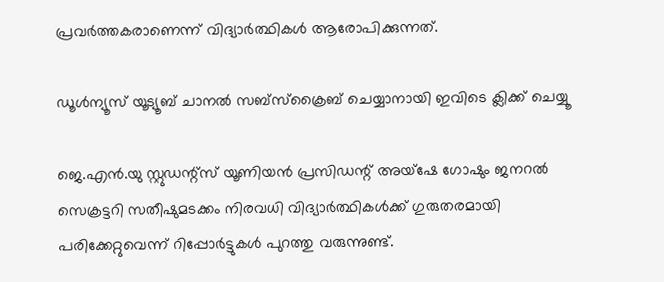പ്രവര്‍ത്തകരാണെന്ന് വിദ്യാര്‍ത്ഥികള്‍ ആരോപിക്കുന്നത്.

ഡൂൾന്യൂസ് യൂട്യൂബ് ചാനൽ സബ്സ്ക്രൈബ് ചെയ്യാനായി ഇവിടെ ക്ലിക്ക് ചെയ്യൂ

ജെ.എന്‍.യു സ്റ്റുഡന്റ്സ് യൂണിയന്‍ പ്രസിഡന്റ് അയ്ഷേ ഗോഷും ജനറല്‍ സെക്രട്ടറി സതീഷുമടക്കം നിരവധി വിദ്യാര്‍ത്ഥികള്‍ക്ക് ഗുരുതരമായി പരിക്കേറ്റുവെന്ന് റിപ്പോര്‍ട്ടുകള്‍ പുറത്തു വരുന്നുണ്ട്.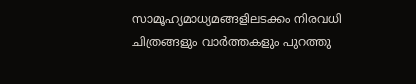സാമൂഹ്യമാധ്യമങ്ങളിലടക്കം നിരവധി ചിത്രങ്ങളും വാര്‍ത്തകളും പുറത്തു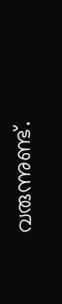വരുന്നുണ്ട്.